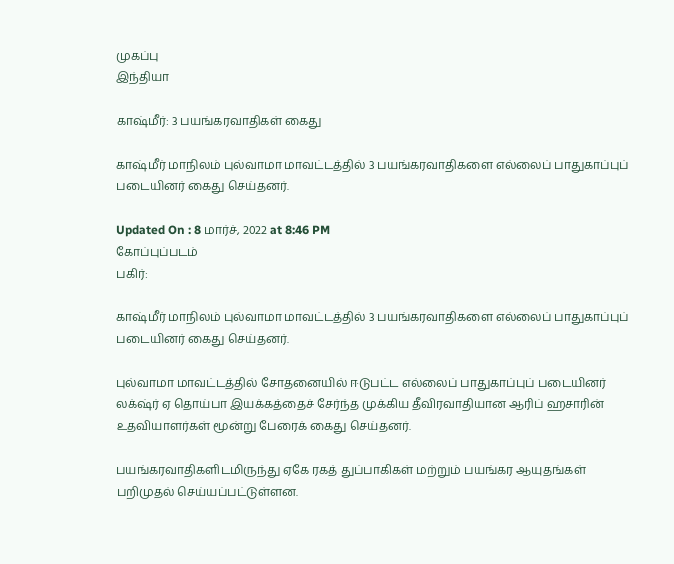முகப்பு
இந்தியா

காஷ்மீர்: 3 பயங்கரவாதிகள் கைது

காஷ்மீர் மாநிலம் புல்வாமா மாவட்டத்தில் 3 பயங்கரவாதிகளை எல்லைப் பாதுகாப்புப் படையினர் கைது செய்தனர்.

Updated On : 8 மார்ச், 2022 at 8:46 PM
கோப்புப்படம்
பகிர்:

காஷ்மீர் மாநிலம் புல்வாமா மாவட்டத்தில் 3 பயங்கரவாதிகளை எல்லைப் பாதுகாப்புப் படையினர் கைது செய்தனர்.

புல்வாமா மாவட்டத்தில் சோதனையில் ஈடுபட்ட எல்லைப் பாதுகாப்புப் படையினர் லக்‌ஷ்ர் ஏ தொய்பா இயக்கத்தைச் சேர்ந்த முக்கிய தீவிரவாதியான ஆரிப் ஹசாரின் உதவியாளர்கள் மூன்று பேரைக் கைது செய்தனர்.

பயங்கரவாதிகளிடமிருந்து ஏகே ரகத் துப்பாகிகள் மற்றும் பயங்கர ஆயுதங்கள் பறிமுதல் செய்யப்பட்டுள்ளன.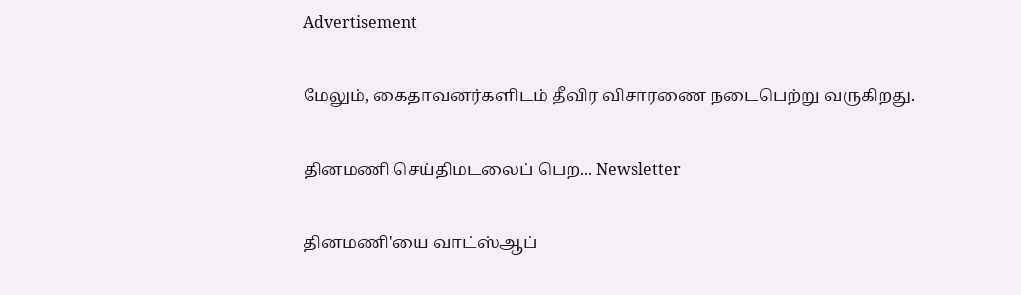Advertisement

மேலும், கைதாவனர்களிடம் தீவிர விசாரணை நடைபெற்று வருகிறது.

தினமணி செய்திமடலைப் பெற... Newsletter

தினமணி'யை வாட்ஸ்ஆப்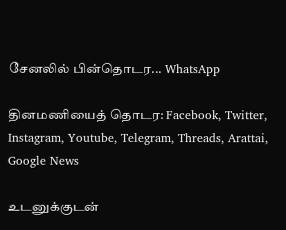சேனலில் பின்தொடர... WhatsApp

தினமணியைத் தொடர: Facebook, Twitter, Instagram, Youtube, Telegram, Threads, Arattai, Google News

உடனுக்குடன்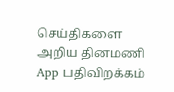செய்திகளை அறிய தினமணி App பதிவிறக்கம்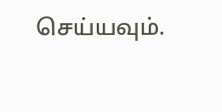செய்யவும்.